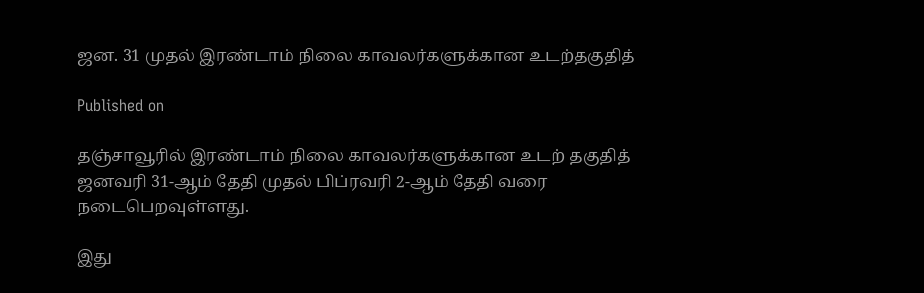ஜன. 31 முதல் இரண்டாம் நிலை காவலர்களுக்கான உடற்தகுதித்

Published on

தஞ்சாவூரில் இரண்டாம் நிலை காவலர்களுக்கான உடற் தகுதித் ஜனவரி 31-ஆம் தேதி முதல் பிப்ரவரி 2-ஆம் தேதி வரை நடைபெறவுள்ளது.

இது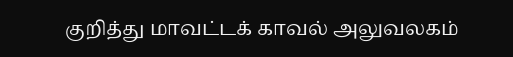குறித்து மாவட்டக் காவல் அலுவலகம்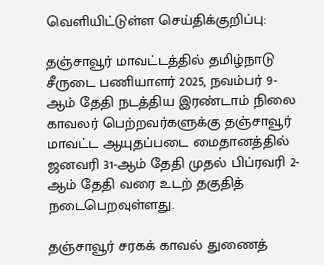வெளியிட்டுள்ள செய்திக்குறிப்பு:

தஞ்சாவூர் மாவட்டத்தில் தமிழ்நாடு சீருடை பணியாளர் 2025, நவம்பர் 9-ஆம் தேதி நடத்திய இரண்டாம் நிலை காவலர் பெற்றவர்களுக்கு தஞ்சாவூர் மாவட்ட ஆயுதப்படை மைதானத்தில் ஜனவரி 31-ஆம் தேதி முதல் பிப்ரவரி 2-ஆம் தேதி வரை உடற் தகுதித் நடைபெறவுள்ளது.

தஞ்சாவூர் சரகக் காவல் துணைத்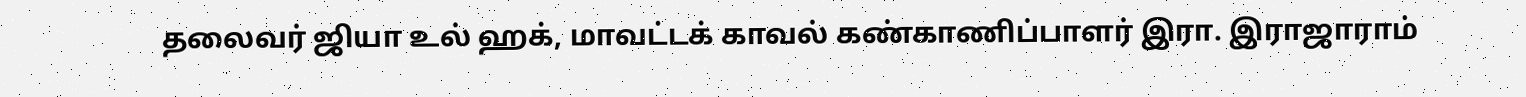தலைவர் ஜியா உல் ஹக், மாவட்டக் காவல் கண்காணிப்பாளர் இரா. இராஜாராம்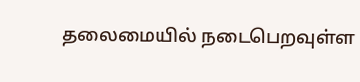தலைமையில் நடைபெறவுள்ள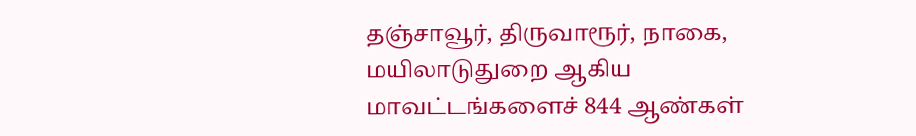தஞ்சாவூர், திருவாரூர், நாகை, மயிலாடுதுறை ஆகிய மாவட்டங்களைச் 844 ஆண்கள்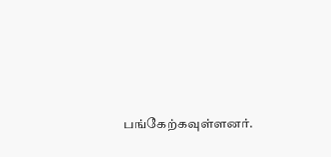பங்கேற்கவுள்ளனர்.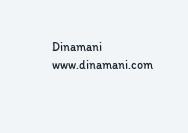Dinamani
www.dinamani.com